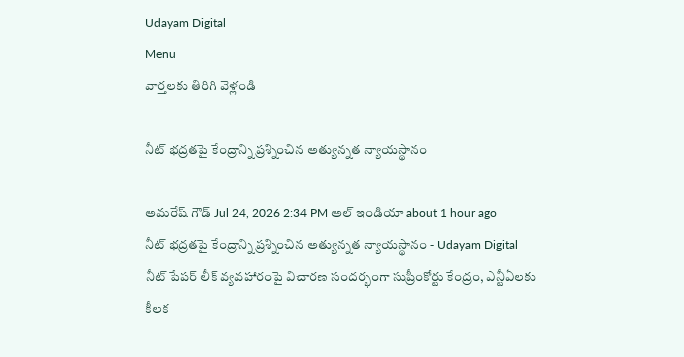Udayam Digital
Menu
వార్తలకు తిరిగి వెళ్లండి

నీట్‌ భద్రతపై కేంద్రాన్ని ప్రశ్నించిన అత్యున్నత న్యాయస్థానం

అమరేష్ గౌడ్ Jul 24, 2026 2:34 PM అల్ ఇండియా about 1 hour ago
నీట్‌ భద్రతపై కేంద్రాన్ని ప్రశ్నించిన అత్యున్నత న్యాయస్థానం - Udayam Digital
నీట్‌ పేపర్ లీక్ వ్యవహారంపై విచారణ సందర్భంగా సుప్రీంకోర్టు కేంద్రం, ఎన్టీఏలకు కీలక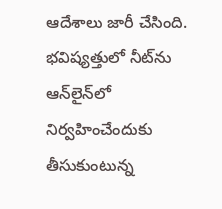ఆదేశాలు జారీ చేసింది. భవిష్యత్తులో నీట్‌ను ఆన్‌లైన్‌లో నిర్వహించేందుకు తీసుకుంటున్న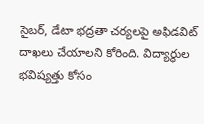సైబర్, డేటా భద్రతా చర్యలపై అఫిడవిట్ దాఖలు చేయాలని కోరింది. విద్యార్థుల భవిష్యత్తు కోసం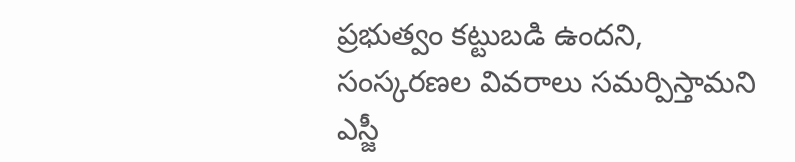ప్రభుత్వం కట్టుబడి ఉందని, సంస్కరణల వివరాలు సమర్పిస్తామని ఎస్జీ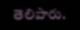తెలిపారు.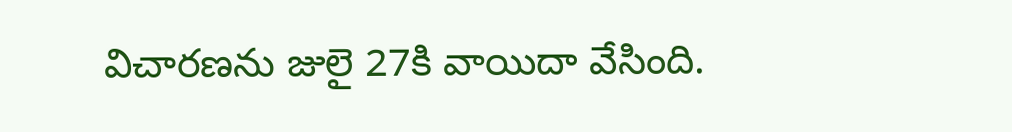విచారణను జులై 27కి వాయిదా వేసింది.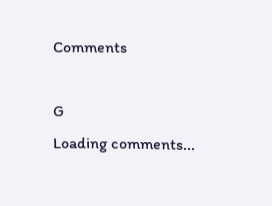Comments

G
Loading comments...